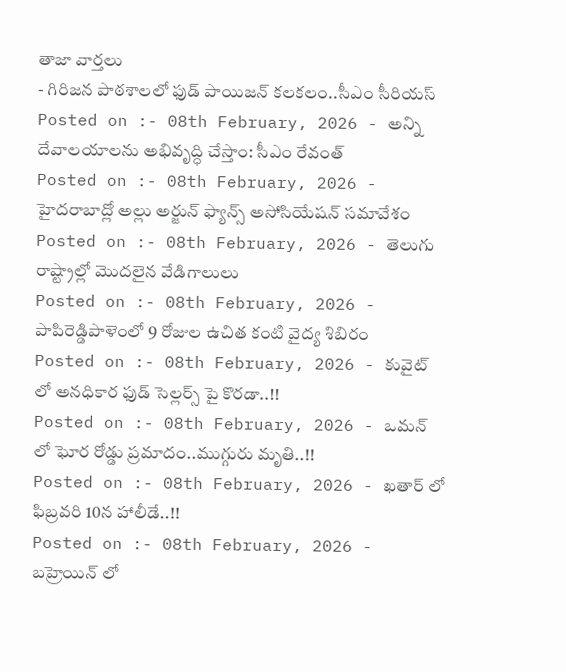తాజా వార్తలు
- గిరిజన పాఠశాలలో ఫుడ్ పాయిజన్ కలకలం..సీఎం సీరియస్
Posted on :- 08th February, 2026 - అన్ని దేవాలయాలను అభివృద్ధి చేస్తాం: సీఎం రేవంత్
Posted on :- 08th February, 2026 - హైదరాబాద్లో అల్లు అర్జున్ ఫ్యాన్స్ అసోసియేషన్ సమావేశం
Posted on :- 08th February, 2026 - తెలుగు రాష్ట్రాల్లో మొదలైన వేడిగాలులు
Posted on :- 08th February, 2026 - పాపిరెడ్డిపాళెంలో 9 రోజుల ఉచిత కంటి వైద్య శిబిరం
Posted on :- 08th February, 2026 - కువైట్ లో అనధికార ఫుడ్ సెల్లర్స్ పై కొరడా..!!
Posted on :- 08th February, 2026 - ఒమన్ లో ఘోర రోడ్డు ప్రమాదం..ముగ్గురు మృతి..!!
Posted on :- 08th February, 2026 - ఖతార్ లో ఫిబ్రవరి 10న హాలీడే..!!
Posted on :- 08th February, 2026 - బహ్రెయిన్ లో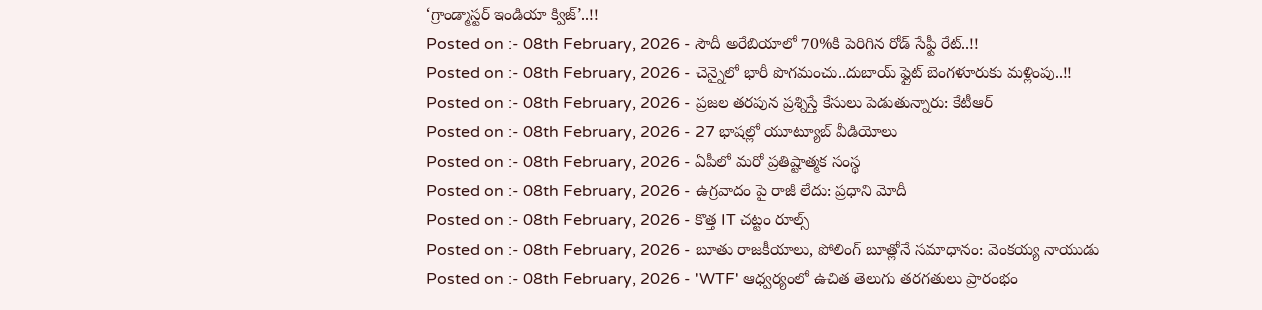‘గ్రాండ్మాస్టర్ ఇండియా క్విజ్’..!!
Posted on :- 08th February, 2026 - సౌదీ అరేబియాలో 70%కి పెరిగిన రోడ్ సేఫ్టీ రేట్..!!
Posted on :- 08th February, 2026 - చెన్నైలో భారీ పొగమంచు..దుబాయ్ ఫ్లైట్ బెంగళూరుకు మళ్లింపు..!!
Posted on :- 08th February, 2026 - ప్రజల తరపున ప్రశ్నిస్తే కేసులు పెడుతున్నారు: కేటీఆర్
Posted on :- 08th February, 2026 - 27 భాషల్లో యూట్యూబ్ వీడియోలు
Posted on :- 08th February, 2026 - ఏపీలో మరో ప్రతిష్టాత్మక సంస్థ
Posted on :- 08th February, 2026 - ఉగ్రవాదం పై రాజీ లేదు: ప్రధాని మోదీ
Posted on :- 08th February, 2026 - కొత్త IT చట్టం రూల్స్
Posted on :- 08th February, 2026 - బూతు రాజకీయాలు, పోలింగ్ బూత్లోనే సమాధానం: వెంకయ్య నాయుడు
Posted on :- 08th February, 2026 - 'WTF' ఆధ్వర్యంలో ఉచిత తెలుగు తరగతులు ప్రారంభం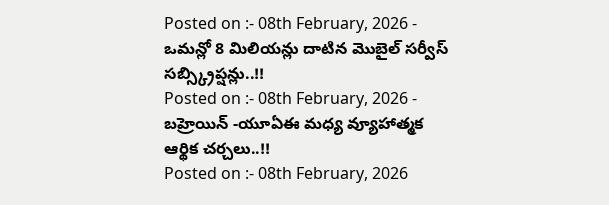Posted on :- 08th February, 2026 - ఒమన్లో 8 మిలియన్లు దాటిన మొబైల్ సర్వీస్ సబ్స్క్రిప్షన్లు..!!
Posted on :- 08th February, 2026 - బహ్రెయిన్ -యూఏఈ మధ్య వ్యూహాత్మక ఆర్థిక చర్చలు..!!
Posted on :- 08th February, 2026